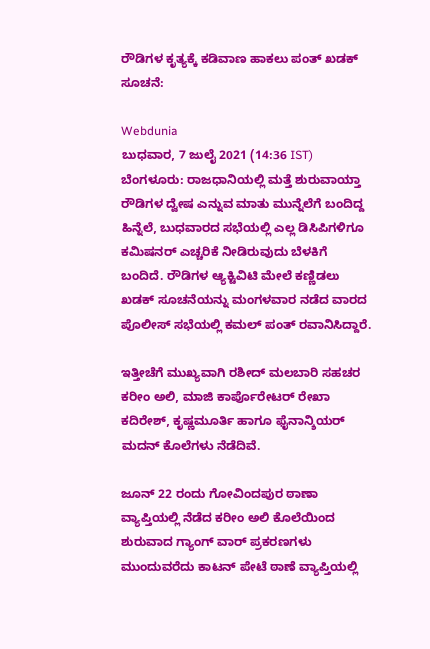ರೌಡಿಗಳ ಕೃತ್ಯಕ್ಕೆ ಕಡಿವಾಣ ಹಾಕಲು ಪಂತ್ ಖಡಕ್ ಸೂಚನೆ:

Webdunia
ಬುಧವಾರ, 7 ಜುಲೈ 2021 (14:36 IST)
ಬೆಂಗಳೂರು: ರಾಜಧಾನಿಯಲ್ಲಿ ಮತ್ತೆ ಶುರುವಾಯ್ತಾ ರೌಡಿಗಳ ದ್ವೇಷ ಎನ್ನುವ ಮಾತು ಮುನ್ನೆಲೆಗೆ ಬಂದಿದ್ದ ಹಿನ್ನೆಲೆ, ಬುಧವಾರದ ಸಭೆಯಲ್ಲಿ ಎಲ್ಲ ಡಿಸಿಪಿಗಳಿಗೂ ಕಮಿಷನರ್ ಎಚ್ಚರಿಕೆ ನೀಡಿರುವುದು ಬೆಳಕಿಗೆ ಬಂದಿದೆ. ರೌಡಿಗಳ ಆ್ಯಕ್ಟಿವಿಟಿ ಮೇಲೆ ಕಣ್ಣಿಡಲು‌ ಖಡಕ್ ಸೂಚನೆಯನ್ನು ಮಂಗಳವಾರ ನಡೆದ ವಾರದ ಪೊಲೀಸ್ ಸಭೆಯಲ್ಲಿ ಕಮಲ್ ಪಂತ್ ರವಾನಿಸಿದ್ದಾರೆ.

ಇತ್ತೀಚೆಗೆ ಮುಖ್ಯವಾಗಿ ರಶೀದ್ ಮಲಬಾರಿ ಸಹಚರ ಕರೀಂ ಅಲಿ, ಮಾಜಿ ಕಾರ್ಪೊರೇಟರ್ ರೇಖಾ ಕದಿರೇಶ್, ಕೃಷ್ಣಮೂರ್ತಿ ಹಾಗೂ ಫೈನಾನ್ಶಿಯರ್ ಮದನ್ ಕೊಲೆಗಳು ನೆಡೆದಿವೆ.

ಜೂನ್ 22 ರಂದು ಗೋವಿಂದಪುರ ಠಾಣಾ ವ್ಯಾಪ್ತಿಯಲ್ಲಿ ನೆಡೆದ ಕರೀಂ ಅಲಿ ಕೊಲೆಯಿಂದ ಶುರುವಾದ ಗ್ಯಾಂಗ್ ವಾರ್ ಪ್ರಕರಣಗಳು ಮುಂದುವರೆದು ಕಾಟನ್ ಪೇಟೆ ಠಾಣೆ ವ್ಯಾಪ್ತಿಯಲ್ಲಿ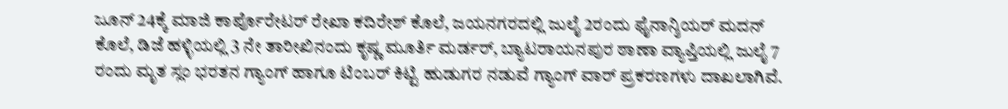ಜೂನ್ 24ಕ್ಕೆ ಮಾಜಿ ಕಾರ್ಪೊರೇಟರ್ ರೇಖಾ ಕದಿರೇಶ್ ಕೊಲೆ, ಜಯನಗರದಲ್ಲಿ ಜುಲೈ 2ರಂದು ಫೈನಾನ್ಶಿಯರ್ ಮದನ್ ಕೊಲೆ, ಡಿಜೆ ಹಳ್ಳಿಯಲ್ಲಿ 3 ನೇ ತಾರೀಖಿನಂದು ಕೃಷ್ಣ ಮೂರ್ತಿ ಮರ್ಡರ್, ಬ್ಯಾಟರಾಯನಪುರ ಠಾಣಾ ವ್ಯಾಪ್ತಿಯಲ್ಲಿ ಜುಲೈ 7 ರಂದು ಮೃತ ಸ್ಲಂ ಭರತನ ಗ್ಯಾಂಗ್ ಹಾಗೂ ಟಿಂಬರ್ ಕಿಟ್ಟಿ ಹುಡುಗರ ನಡುವೆ ಗ್ಯಾಂಗ್ ವಾರ್ ಪ್ರಕರಣಗಳು ದಾಖಲಾಗಿವೆ.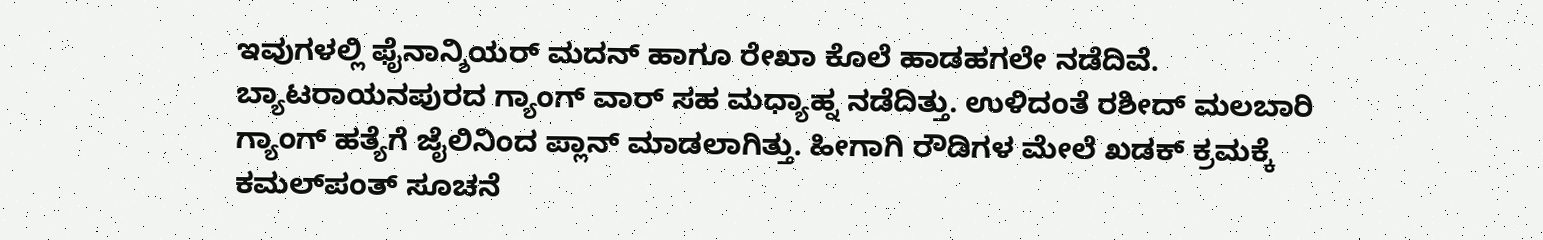ಇವುಗಳಲ್ಲಿ ಫೈನಾನ್ಶಿಯರ್ ಮದನ್ ಹಾಗೂ ರೇಖಾ ಕೊಲೆ ಹಾಡಹಗಲೇ ನಡೆದಿವೆ. ಬ್ಯಾಟರಾಯನಪುರದ ಗ್ಯಾಂಗ್ ವಾರ್ ಸಹ ಮಧ್ಯಾಹ್ನ ನಡೆದಿತ್ತು. ಉಳಿದಂತೆ ರಶೀದ್ ಮಲಬಾರಿ ಗ್ಯಾಂಗ್ ಹತ್ಯೆಗೆ ಜೈಲಿನಿಂದ ಪ್ಲಾನ್ ಮಾಡಲಾಗಿತ್ತು. ಹೀಗಾಗಿ ರೌಡಿಗಳ ಮೇಲೆ ಖಡಕ್ ಕ್ರಮಕ್ಕೆ ಕಮಲ್‌ಪಂತ್ ಸೂಚನೆ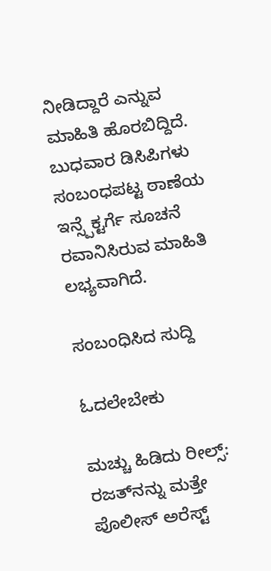ನೀಡಿದ್ದಾರೆ ಎನ್ನುವ ಮಾಹಿತಿ ಹೊರಬಿದ್ದಿದೆ. ಬುಧವಾರ ಡಿಸಿಪಿಗಳು ಸಂಬಂಧಪಟ್ಟ ಠಾಣೆಯ ಇನ್ಸ್ಪೆಕ್ಟರ್ಗೆ ಸೂಚನೆ ರವಾನಿಸಿರುವ ಮಾಹಿತಿ ಲಭ್ಯವಾಗಿದೆ.

ಸಂಬಂಧಿಸಿದ ಸುದ್ದಿ

ಓದಲೇಬೇಕು

ಮಚ್ಚು ಹಿಡಿದು ರೀಲ್ಸ್‌: ರಜತ್‌ನನ್ನು ಮತ್ತೇ ಪೊಲೀಸ್ ಅರೆಸ್ಟ್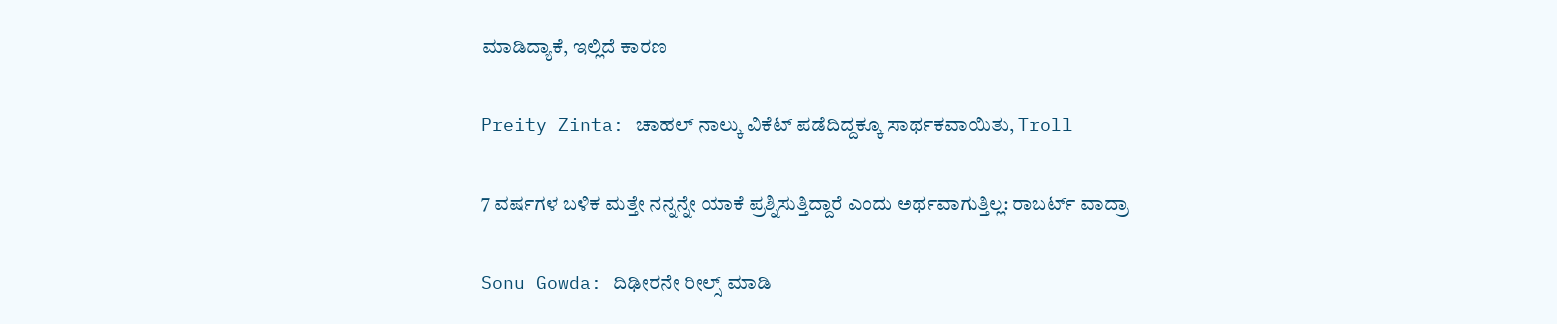ಮಾಡಿದ್ಯಾಕೆ, ಇಲ್ಲಿದೆ ಕಾರಣ

Preity Zinta: ಚಾಹಲ್ ನಾಲ್ಕು ವಿಕೆಟ್ ಪಡೆದಿದ್ದಕ್ಕೂ ಸಾರ್ಥಕವಾಯಿತು, Troll

7 ವರ್ಷಗಳ ಬಳಿಕ ಮತ್ತೇ ನನ್ನನ್ನೇ ಯಾಕೆ ಪ್ರಶ್ನಿಸುತ್ತಿದ್ದಾರೆ ಎಂದು ಅರ್ಥವಾಗುತ್ತಿಲ್ಲ: ರಾಬರ್ಟ್‌ ವಾದ್ರಾ

Sonu Gowda: ದಿಢೀರನೇ ರೀಲ್ಸ್ ಮಾಡಿ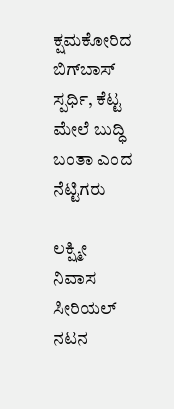ಕ್ಷಮಕೋರಿದ ಬಿಗ್‌ಬಾಸ್‌ ಸ್ಪರ್ಧಿ, ಕೆಟ್ಟ ಮೇಲೆ ಬುದ್ಧಿ ಬಂತಾ ಎಂದ ನೆಟ್ಟಿಗರು

ಲಕ್ಷ್ಮೀ ನಿವಾಸ ಸೀರಿಯಲ್ ನಟನ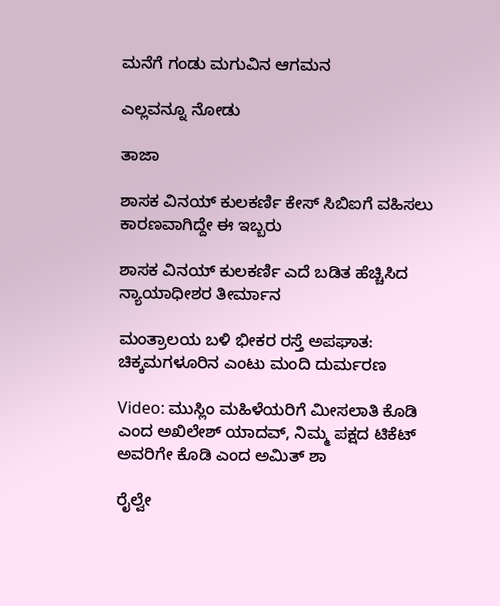ಮನೆಗೆ ಗಂಡು ಮಗುವಿನ ಆಗಮನ

ಎಲ್ಲವನ್ನೂ ನೋಡು

ತಾಜಾ

ಶಾಸಕ ವಿನಯ್ ಕುಲಕರ್ಣಿ ಕೇಸ್ ಸಿಬಿಐಗೆ ವಹಿಸಲು ಕಾರಣವಾಗಿದ್ದೇ ಈ ಇಬ್ಬರು

ಶಾಸಕ ವಿನಯ್ ಕುಲಕರ್ಣಿ ಎದೆ ಬಡಿತ ಹೆಚ್ಚಿಸಿದ ನ್ಯಾಯಾಧೀಶರ ತೀರ್ಮಾನ

ಮಂತ್ರಾಲಯ ಬಳಿ ಭೀಕರ ರಸ್ತೆ ಅಪಘಾತ: ಚಿಕ್ಕಮಗಳೂರಿನ ಎಂಟು ಮಂದಿ ದುರ್ಮರಣ

Video: ಮುಸ್ಲಿಂ ಮಹಿಳೆಯರಿಗೆ ಮೀಸಲಾತಿ ಕೊಡಿ ಎಂದ ಅಖಿಲೇಶ್ ಯಾದವ್, ನಿಮ್ಮ ಪಕ್ಷದ ಟಿಕೆಟ್ ಅವರಿಗೇ ಕೊಡಿ ಎಂದ ಅಮಿತ್ ಶಾ

ರೈಲ್ವೇ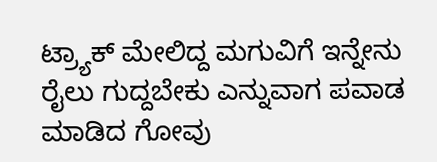ಟ್ರ್ಯಾಕ್ ಮೇಲಿದ್ದ ಮಗುವಿಗೆ ಇನ್ನೇನು ರೈಲು ಗುದ್ದಬೇಕು ಎನ್ನುವಾಗ ಪವಾಡ ಮಾಡಿದ ಗೋವು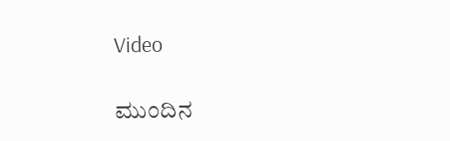Video

ಮುಂದಿನ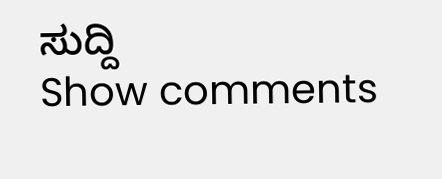ಸುದ್ದಿ
Show comments